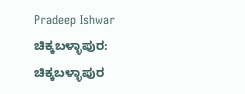Pradeep Ishwar
ಚಿಕ್ಕಬಳ್ಳಾಪುರ: ಚಿಕ್ಕಬಳ್ಳಾಪುರ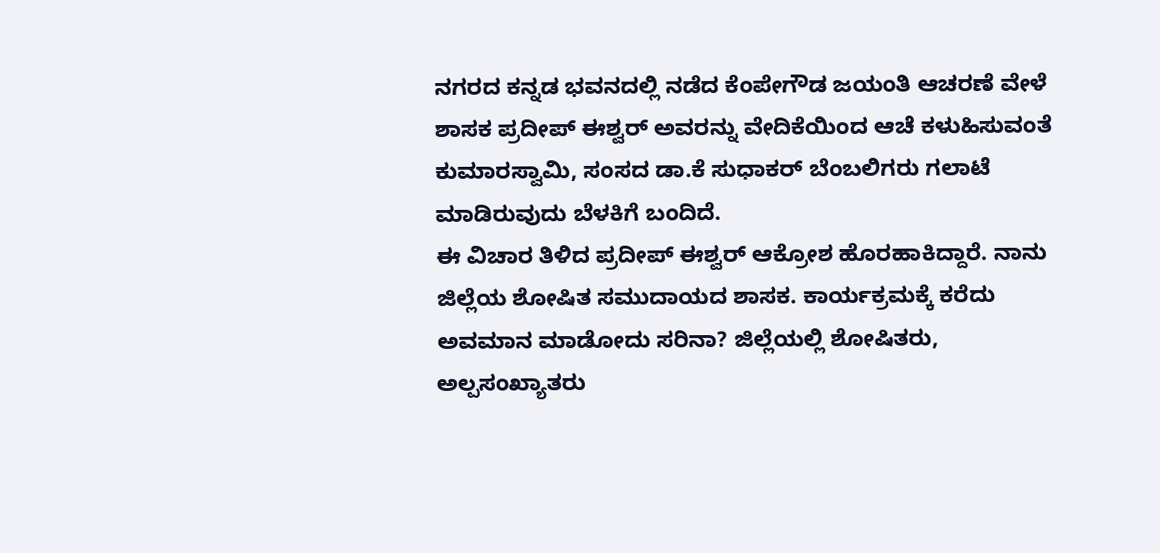ನಗರದ ಕನ್ನಡ ಭವನದಲ್ಲಿ ನಡೆದ ಕೆಂಪೇಗೌಡ ಜಯಂತಿ ಆಚರಣೆ ವೇಳೆ ಶಾಸಕ ಪ್ರದೀಪ್ ಈಶ್ವರ್ ಅವರನ್ನು ವೇದಿಕೆಯಿಂದ ಆಚೆ ಕಳುಹಿಸುವಂತೆ ಕುಮಾರಸ್ವಾಮಿ, ಸಂಸದ ಡಾ.ಕೆ ಸುಧಾಕರ್ ಬೆಂಬಲಿಗರು ಗಲಾಟೆ ಮಾಡಿರುವುದು ಬೆಳಕಿಗೆ ಬಂದಿದೆ.
ಈ ವಿಚಾರ ತಿಳಿದ ಪ್ರದೀಪ್ ಈಶ್ವರ್ ಆಕ್ರೋಶ ಹೊರಹಾಕಿದ್ದಾರೆ. ನಾನು ಜಿಲ್ಲೆಯ ಶೋಷಿತ ಸಮುದಾಯದ ಶಾಸಕ. ಕಾರ್ಯಕ್ರಮಕ್ಕೆ ಕರೆದು ಅವಮಾನ ಮಾಡೋದು ಸರಿನಾ? ಜಿಲ್ಲೆಯಲ್ಲಿ ಶೋಷಿತರು, ಅಲ್ಪಸಂಖ್ಯಾತರು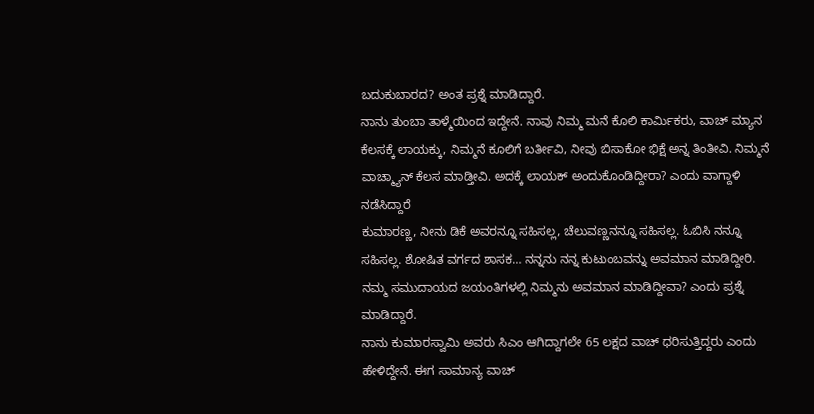ಬದುಕುಬಾರದ? ಅಂತ ಪ್ರಶ್ನೆ ಮಾಡಿದ್ದಾರೆ.
ನಾನು ತುಂಬಾ ತಾಳ್ಮೆಯಿಂದ ಇದ್ದೇನೆ. ನಾವು ನಿಮ್ಮ ಮನೆ ಕೊಲಿ ಕಾರ್ಮಿಕರು, ವಾಚ್ ಮ್ಯಾನ ಕೆಲಸಕ್ಕೆ ಲಾಯಕ್ಕು, ನಿಮ್ಮನೆ ಕೂಲಿಗೆ ಬರ್ತೀವಿ, ನೀವು ಬಿಸಾಕೋ ಭಿಕ್ಷೆ ಅನ್ನ ತಿಂತೀವಿ. ನಿಮ್ಮನೆ ವಾಚ್ಮ್ಯಾನ್ ಕೆಲಸ ಮಾಡ್ತೀವಿ. ಅದಕ್ಕೆ ಲಾಯಕ್ ಅಂದುಕೊಂಡಿದ್ದೀರಾ? ಎಂದು ವಾಗ್ದಾಳಿ ನಡೆಸಿದ್ದಾರೆ
ಕುಮಾರಣ್ಣ, ನೀನು ಡಿಕೆ ಅವರನ್ನೂ ಸಹಿಸಲ್ಲ, ಚೆಲುವಣ್ಣನನ್ನೂ ಸಹಿಸಲ್ಲ. ಓಬಿಸಿ ನನ್ನೂ ಸಹಿಸಲ್ಲ. ಶೋಷಿತ ವರ್ಗದ ಶಾಸಕ… ನನ್ನನು ನನ್ನ ಕುಟುಂಬವನ್ನು ಅವಮಾನ ಮಾಡಿದ್ದೀರಿ. ನಮ್ಮ ಸಮುದಾಯದ ಜಯಂತಿಗಳಲ್ಲಿ ನಿಮ್ಮನು ಅವಮಾನ ಮಾಡಿದ್ದೀವಾ? ಎಂದು ಪ್ರಶ್ನೆ ಮಾಡಿದ್ದಾರೆ.
ನಾನು ಕುಮಾರಸ್ವಾಮಿ ಅವರು ಸಿಎಂ ಆಗಿದ್ದಾಗಲೇ 65 ಲಕ್ಷದ ವಾಚ್ ಧರಿಸುತ್ತಿದ್ದರು ಎಂದು ಹೇಳಿದ್ದೇನೆ. ಈಗ ಸಾಮಾನ್ಯ ವಾಚ್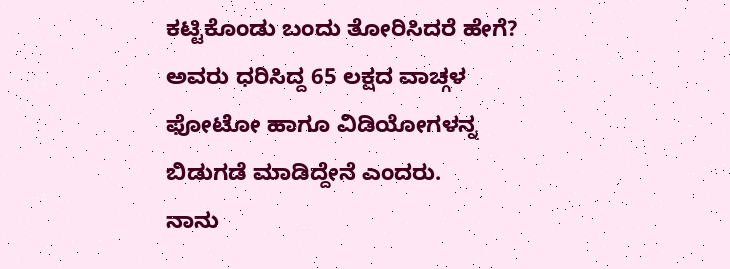ಕಟ್ಟಿಕೊಂಡು ಬಂದು ತೋರಿಸಿದರೆ ಹೇಗೆ? ಅವರು ಧರಿಸಿದ್ದ 65 ಲಕ್ಷದ ವಾಚ್ಗಳ ಫೋಟೋ ಹಾಗೂ ವಿಡಿಯೋಗಳನ್ನ ಬಿಡುಗಡೆ ಮಾಡಿದ್ದೇನೆ ಎಂದರು.
ನಾನು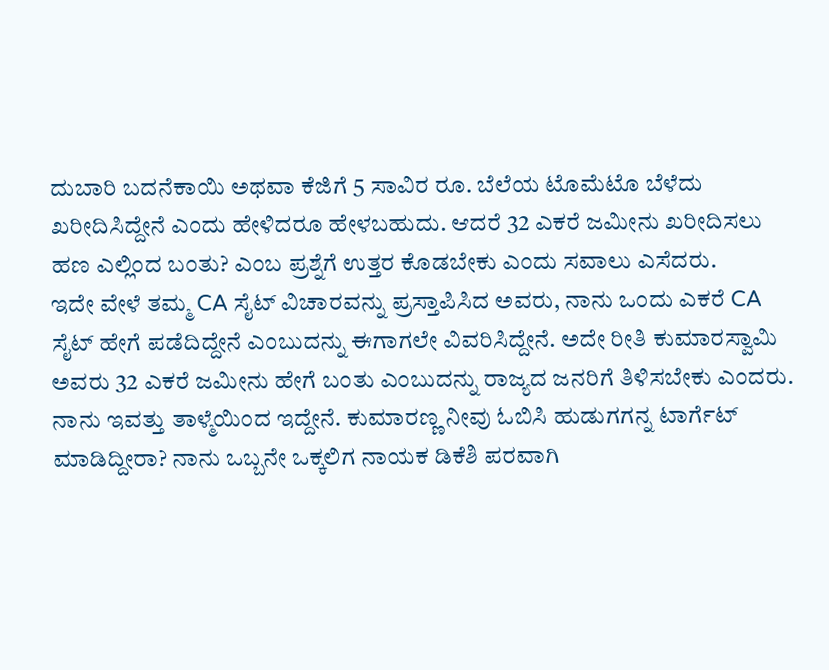ದುಬಾರಿ ಬದನೆಕಾಯಿ ಅಥವಾ ಕೆಜಿಗೆ 5 ಸಾವಿರ ರೂ. ಬೆಲೆಯ ಟೊಮೆಟೊ ಬೆಳೆದು ಖರೀದಿಸಿದ್ದೇನೆ ಎಂದು ಹೇಳಿದರೂ ಹೇಳಬಹುದು. ಆದರೆ 32 ಎಕರೆ ಜಮೀನು ಖರೀದಿಸಲು ಹಣ ಎಲ್ಲಿಂದ ಬಂತು? ಎಂಬ ಪ್ರಶ್ನೆಗೆ ಉತ್ತರ ಕೊಡಬೇಕು ಎಂದು ಸವಾಲು ಎಸೆದರು.
ಇದೇ ವೇಳೆ ತಮ್ಮ CA ಸೈಟ್ ವಿಚಾರವನ್ನು ಪ್ರಸ್ತಾಪಿಸಿದ ಅವರು, ನಾನು ಒಂದು ಎಕರೆ CA ಸೈಟ್ ಹೇಗೆ ಪಡೆದಿದ್ದೇನೆ ಎಂಬುದನ್ನು ಈಗಾಗಲೇ ವಿವರಿಸಿದ್ದೇನೆ. ಅದೇ ರೀತಿ ಕುಮಾರಸ್ವಾಮಿ ಅವರು 32 ಎಕರೆ ಜಮೀನು ಹೇಗೆ ಬಂತು ಎಂಬುದನ್ನು ರಾಜ್ಯದ ಜನರಿಗೆ ತಿಳಿಸಬೇಕು ಎಂದರು.
ನಾನು ಇವತ್ತು ತಾಳ್ಮೆಯಿಂದ ಇದ್ದೇನೆ. ಕುಮಾರಣ್ಣ ನೀವು ಓಬಿಸಿ ಹುಡುಗಗನ್ನ ಟಾರ್ಗೆಟ್ ಮಾಡಿದ್ದೀರಾ? ನಾನು ಒಬ್ಬನೇ ಒಕ್ಕಲಿಗ ನಾಯಕ ಡಿಕೆಶಿ ಪರವಾಗಿ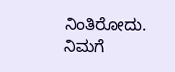ನಿಂತಿರೋದು. ನಿಮಗೆ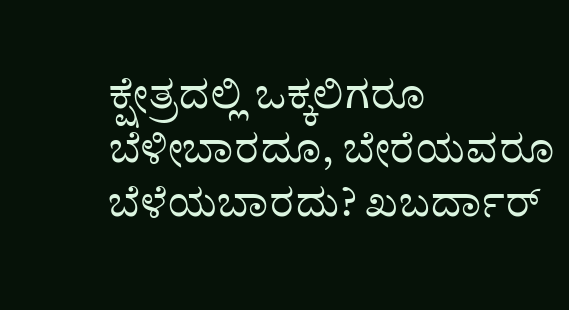ಕ್ಷೇತ್ರದಲ್ಲಿ ಒಕ್ಕಲಿಗರೂ ಬೆಳೀಬಾರದೂ, ಬೇರೆಯವರೂ ಬೆಳೆಯಬಾರದು? ಖಬರ್ದಾರ್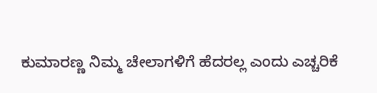ಕುಮಾರಣ್ಣ ನಿಮ್ಮ ಚೇಲಾಗಳಿಗೆ ಹೆದರಲ್ಲ ಎಂದು ಎಚ್ಚರಿಕೆ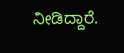ನೀಡಿದ್ದಾರೆ.